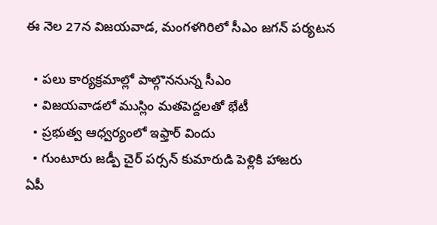ఈ నెల 27న విజయవాడ, మంగళగిరిలో సీఎం జగన్ పర్యటన

  • పలు కార్యక్రమాల్లో పాల్గొననున్న సీఎం
  • విజయవాడలో ముస్లిం మతపెద్దలతో భేటీ
  • ప్రభుత్వ ఆధ్వర్యంలో ఇఫ్తార్ విందు
  • గుంటూరు జడ్పీ చైర్ పర్సన్ కుమారుడి పెళ్లికి హాజరు
ఏపీ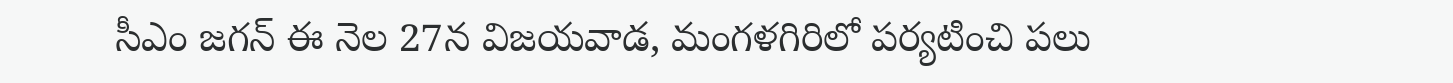సీఎం జగన్ ఈ నెల 27న విజయవాడ, మంగళగిరిలో పర్యటించి పలు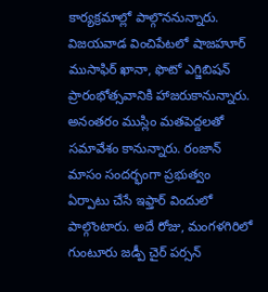కార్యక్రమాల్లో పాల్గొననున్నారు. విజయవాడ వించిపేటలో షాజహూర్ ముసాఫిర్ ఖానా, ఫొటో ఎగ్జిబిషన్ ప్రారంభోత్సవానికి హాజరుకానున్నారు. అనంతరం ముస్లిం మతపెద్దలతో సమావేశం కానున్నారు. రంజాన్ మాసం సందర్భంగా ప్రభుత్వం ఏర్పాటు చేసే ఇఫ్తార్ విందులో పాల్గొంటారు. అదే రోజు, మంగళగిరిలో గుంటూరు జడ్పీ చైర్ పర్సన్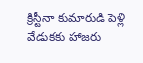క్రిస్టీనా కుమారుడి పెళ్లి వేడుకకు హాజరు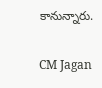కానున్నారు.

CM Jagan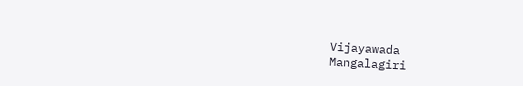Vijayawada
Mangalagiri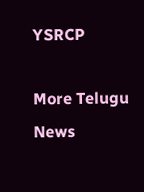YSRCP

More Telugu News